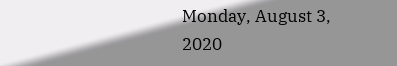Monday, August 3, 2020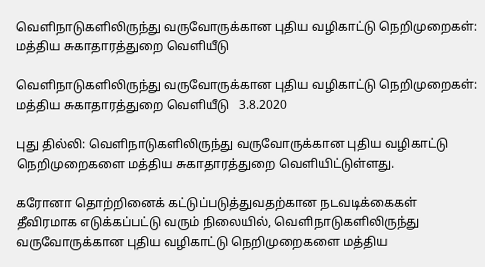வெளிநாடுகளிலிருந்து வருவோருக்கான புதிய வழிகாட்டு நெறிமுறைகள்: மத்திய சுகாதாரத்துறை வெளியீடு

வெளிநாடுகளிலிருந்து வருவோருக்கான புதிய வழிகாட்டு நெறிமுறைகள்: மத்திய சுகாதாரத்துறை வெளியீடு   3.8.2020

புது தில்லி: வெளிநாடுகளிலிருந்து வருவோருக்கான புதிய வழிகாட்டு நெறிமுறைகளை மத்திய சுகாதாரத்துறை வெளியிட்டுள்ளது.

கரோனா தொற்றினைக் கட்டுப்படுத்துவதற்கான நடவடிக்கைகள் தீவிரமாக எடுக்கப்பட்டு வரும் நிலையில், வெளிநாடுகளிலிருந்து வருவோருக்கான புதிய வழிகாட்டு நெறிமுறைகளை மத்திய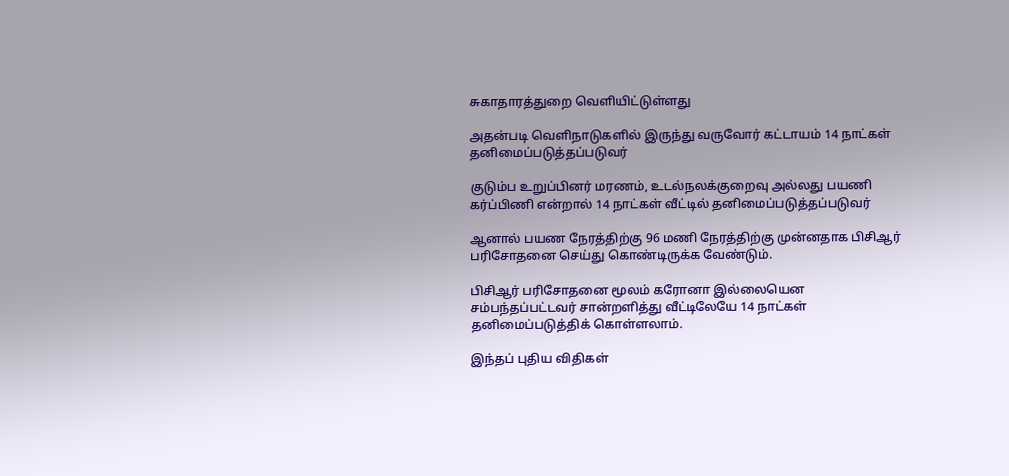சுகாதாரத்துறை வெளியிட்டுள்ளது

அதன்படி வெளிநாடுகளில் இருந்து வருவோர் கட்டாயம் 14 நாட்கள் தனிமைப்படுத்தப்படுவர்

குடும்ப உறுப்பினர் மரணம், உடல்நலக்குறைவு அல்லது பயணி கர்ப்பிணி என்றால் 14 நாட்கள் வீட்டில் தனிமைப்படுத்தப்படுவர்

ஆனால் பயண நேரத்திற்கு 96 மணி நேரத்திற்கு முன்னதாக பிசிஆர் பரிசோதனை செய்து கொண்டிருக்க வேண்டும்.

பிசிஆர் பரிசோதனை மூலம் கரோனா இல்லையென சம்பந்தப்பட்டவர் சான்றளித்து வீட்டிலேயே 14 நாட்கள் தனிமைப்படுத்திக் கொள்ளலாம்.

இந்தப் புதிய விதிகள்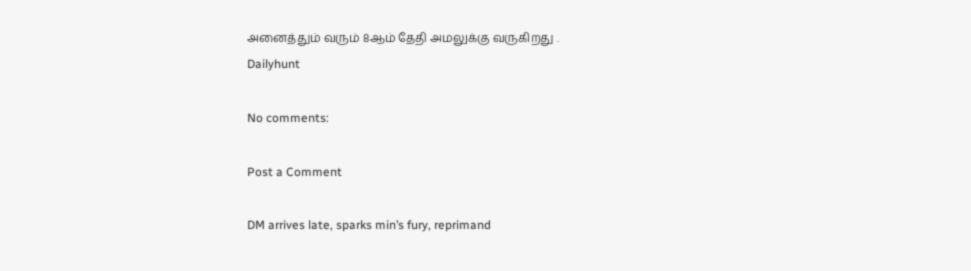அனைத்தும் வரும் 8ஆம் தேதி அமலுக்கு வருகிறது .
Dailyhunt

No comments:

Post a Comment

DM arrives late, sparks min’s fury, reprimand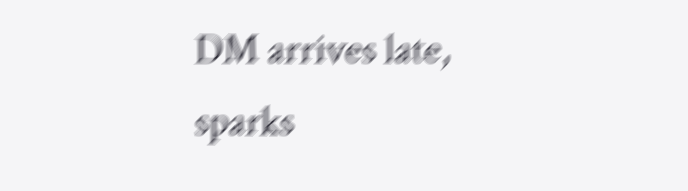DM arrives late, sparks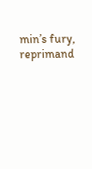min’s fury, reprimand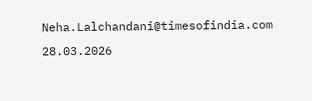Neha.Lalchandani@timesofindia.com  28.03.2026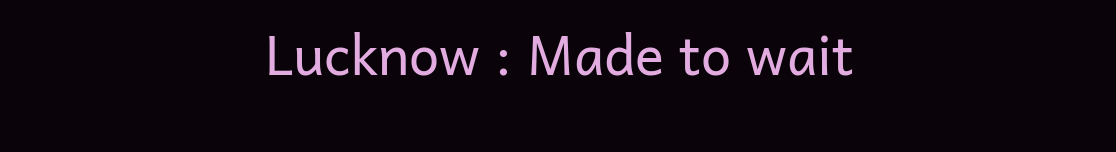Lucknow : Made to wait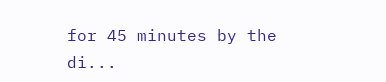for 45 minutes by the di...